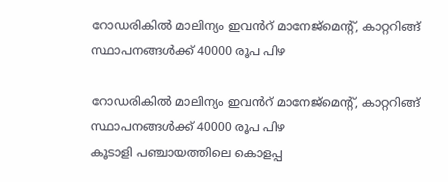റോഡരികിൽ മാലിന്യം ഇവൻറ് മാനേജ്മെൻ്റ്, കാറ്ററിങ്ങ് സ്ഥാപനങ്ങൾക്ക് 40000 രൂപ പിഴ

റോഡരികിൽ മാലിന്യം ഇവൻറ് മാനേജ്മെൻ്റ്, കാറ്ററിങ്ങ് സ്ഥാപനങ്ങൾക്ക് 40000 രൂപ പിഴ
കൂടാളി പഞ്ചായത്തിലെ കൊളപ്പ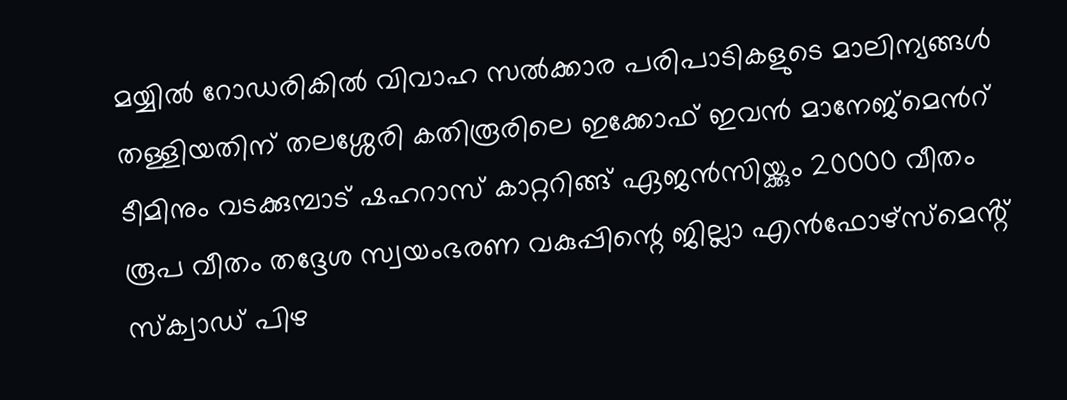മയ്യിൽ റോഡരികിൽ വിവാഹ സൽക്കാര പരിപാടികളുടെ മാലിന്യങ്ങൾ തള്ളിയതിന് തലശ്ശേരി കതിരൂരിലെ ഇക്കോഫ് ഇവൻ മാനേജ്മെൻറ് ടീമിനും വടക്കുമ്പാട് ഷഹറാസ് കാറ്ററിങ്ങ് ഏജൻസിയ്ക്കും 20000 വീതം രൂപ വീതം തദ്ദേശ സ്വയംഭരണ വകുപ്പിന്റെ ജില്ലാ എൻഫോഴ്സ്മെൻ്റ് സ്ക്വാഡ് പിഴ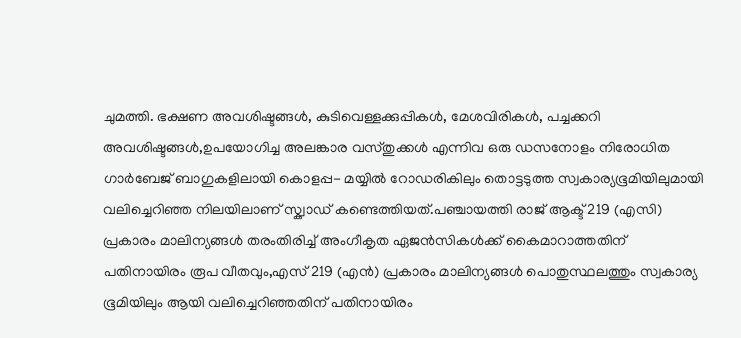ചുമത്തി. ഭക്ഷണ അവശിഷ്ടങ്ങൾ, കുടിവെള്ളക്കുപ്പികൾ, മേശവിരികൾ, പച്ചക്കറി അവശിഷ്ടങ്ങൾ,ഉപയോഗിച്ച അലങ്കാര വസ്തുക്കൾ എന്നിവ ഒരു ഡസനോളം നിരോധിത ഗാർബേജ് ബാഗുകളിലായി കൊളപ്പ- മയ്യിൽ റോഡരികിലും തൊട്ടടുത്ത സ്വകാര്യഭൂമിയിലുമായി വലിച്ചെറിഞ്ഞ നിലയിലാണ് സ്ക്വാഡ് കണ്ടെത്തിയത്.പഞ്ചായത്തി രാജ് ആക്ട് 219 (എസി) പ്രകാരം മാലിന്യങ്ങൾ തരംതിരിച്ച് അംഗീകൃത ഏജൻസികൾക്ക് കൈമാറാത്തതിന് പതിനായിരം രൂപ വീതവും,എസ് 219 (എൻ) പ്രകാരം മാലിന്യങ്ങൾ പൊതുസ്ഥലത്തും സ്വകാര്യ ഭൂമിയിലും ആയി വലിച്ചെറിഞ്ഞതിന് പതിനായിരം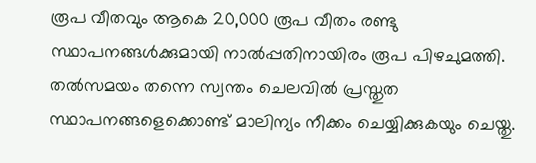രൂപ വീതവും ആകെ 20,000 രൂപ വീതം രണ്ടു സ്ഥാപനങ്ങൾക്കുമായി നാൽപ്പതിനായിരം രൂപ പിഴചുമത്തി. തൽസമയം തന്നെ സ്വന്തം ചെലവിൽ പ്രസ്തുത സ്ഥാപനങ്ങളെക്കൊണ്ട് മാലിന്യം നീക്കം ചെയ്യിക്കുകയും ചെയ്തു.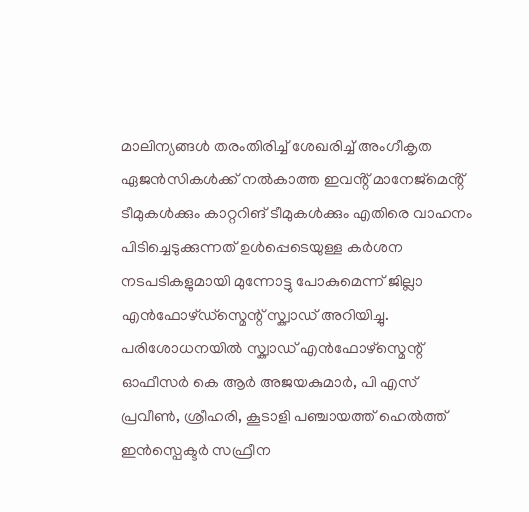മാലിന്യങ്ങൾ തരംതിരിച്ച് ശേഖരിച്ച് അംഗീകൃത ഏജൻസികൾക്ക് നൽകാത്ത ഇവൻ്റ് മാനേജ്മെൻ്റ് ടീമുകൾക്കും കാറ്ററിങ് ടീമുകൾക്കും എതിരെ വാഹനം പിടിച്ചെടുക്കുന്നത് ഉൾപ്പെടെയുള്ള കർശന നടപടികളുമായി മുന്നോട്ടു പോകുമെന്ന് ജില്ലാ എൻഫോഴ്ഡ്സ്മെന്റ് സ്ക്വാഡ് അറിയിച്ചു. പരിശോധനയിൽ സ്ക്വാഡ് എൻഫോഴ്സ്മെന്റ് ഓഫീസർ കെ ആർ അജയകുമാർ, പി എസ് പ്രവീൺ, ശ്രീഹരി, കൂടാളി പഞ്ചായത്ത് ഹെൽത്ത് ഇൻസ്പെക്ടർ സഫ്രീന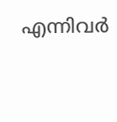എന്നിവർ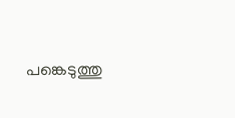പങ്കെടുത്തു